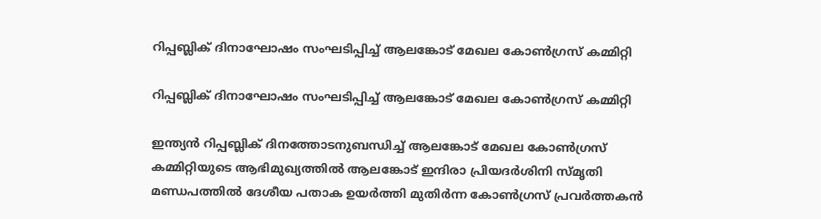റിപ്പബ്ലിക് ദിനാഘോഷം സംഘടിപ്പിച്ച് ആലങ്കോട് മേഖല കോൺഗ്രസ് കമ്മിറ്റി

റിപ്പബ്ലിക് ദിനാഘോഷം സംഘടിപ്പിച്ച് ആലങ്കോട് മേഖല കോൺഗ്രസ് കമ്മിറ്റി

ഇന്ത്യൻ റിപ്പബ്ലിക് ദിനത്തോടനുബന്ധിച്ച് ആലങ്കോട് മേഖല കോൺഗ്രസ് കമ്മിറ്റിയുടെ ആഭിമുഖ്യത്തിൽ ആലങ്കോട് ഇന്ദിരാ പ്രിയദർശിനി സ്മൃതി മണ്ഡപത്തിൽ ദേശീയ പതാക ഉയർത്തി മുതിർന്ന കോൺഗ്രസ് പ്രവർത്തകൻ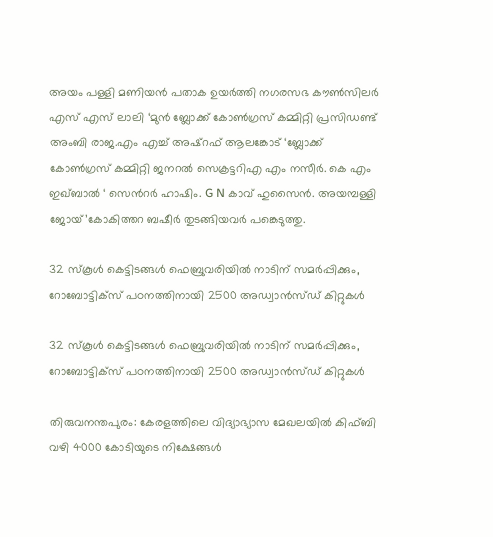അയം പള്ളി മണിയൻ പതാക ഉയർത്തി നഗരസഭ കൗൺസിലർ എസ് എസ് ലാലി ‘മുൻ ബ്ലോക്ക് കോൺഗ്രസ് കമ്മിറ്റി പ്രസിഡണ്ട് അംബി രാജ.എം എച്ച് അഷ്റഫ് ആലങ്കോട് ‘ബ്ലോക്ക് കോൺഗ്രസ് കമ്മിറ്റി ജനറൽ സെക്രട്ടറിഎ എം നസീർ. കെ എം ഇഖ്ബാൽ ‘ സെൻറർ ഹാഷിം. G N കാവ് ഹുസൈൻ. അയമ്പള്ളി ജോയ്’കോകിത്തറ ബഷീർ തുടങ്ങിയവർ പങ്കെടുത്തു.

32 സ്‌കൂള്‍ കെട്ടിടങ്ങള്‍ ഫെബ്രുവരിയില്‍ നാടിന് സമര്‍പ്പിക്കും, റോബോട്ടിക്സ് പഠനത്തിനായി 2500 അഡ്വാന്‍സ്ഡ് കിറ്റുകള്‍

32 സ്‌കൂള്‍ കെട്ടിടങ്ങള്‍ ഫെബ്രുവരിയില്‍ നാടിന് സമര്‍പ്പിക്കും, റോബോട്ടിക്സ് പഠനത്തിനായി 2500 അഡ്വാന്‍സ്ഡ് കിറ്റുകള്‍

തിരുവനന്തപുരം: കേരളത്തിലെ വിദ്യാഭ്യാസ മേഖലയില്‍ കിഫ്ബി വഴി 4000 കോടിയുടെ നിക്ഷേങ്ങള്‍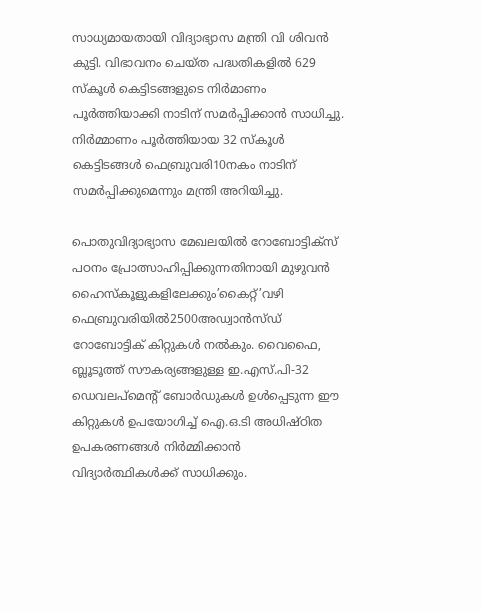സാധ്യമായതായി വിദ്യാഭ്യാസ മന്ത്രി വി ശിവന്‍ കുട്ടി. വിഭാവനം ചെയ്ത പദ്ധതികളില്‍ 629 സ്‌കൂള്‍ കെട്ടിടങ്ങളുടെ നിര്‍മാണം പൂര്‍ത്തിയാക്കി നാടിന് സമര്‍പ്പിക്കാന്‍ സാധിച്ചു. നിര്‍മ്മാണം പൂര്‍ത്തിയായ 32 സ്‌കൂള്‍ കെട്ടിടങ്ങള്‍ ഫെബ്രുവരി10നകം നാടിന് സമര്‍പ്പിക്കുമെന്നും മന്ത്രി അറിയിച്ചു.

പൊതുവിദ്യാഭ്യാസ മേഖലയില്‍ റോബോട്ടിക്സ് പഠനം പ്രോത്സാഹിപ്പിക്കുന്നതിനായി മുഴുവന്‍ ഹൈസ്‌കൂളുകളിലേക്കും’കൈറ്റ്’വഴി ഫെബ്രുവരിയില്‍2500അഡ്വാന്‍സ്ഡ് റോബോട്ടിക് കിറ്റുകള്‍ നല്‍കും. വൈഫൈ, ബ്ലൂടൂത്ത് സൗകര്യങ്ങളുള്ള ഇ.എസ്.പി-32 ഡെവലപ്മെന്റ് ബോര്‍ഡുകള്‍ ഉള്‍പ്പെടുന്ന ഈ കിറ്റുകള്‍ ഉപയോഗിച്ച് ഐ.ഒ.ടി അധിഷ്ഠിത ഉപകരണങ്ങള്‍ നിര്‍മ്മിക്കാന്‍ വിദ്യാര്‍ത്ഥികള്‍ക്ക് സാധിക്കും.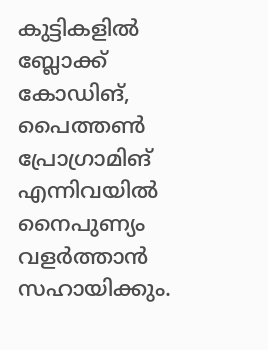കുട്ടികളില്‍ ബ്ലോക്ക് കോഡിങ്, പൈത്തണ്‍ പ്രോഗ്രാമിങ് എന്നിവയില്‍ നൈപുണ്യം വളര്‍ത്താന്‍ സഹായിക്കും.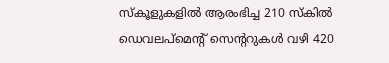സ്‌കൂളുകളില്‍ ആരംഭിച്ച 210 സ്‌കില്‍ ഡെവലപ്മെന്റ് സെന്ററുകള്‍ വഴി 420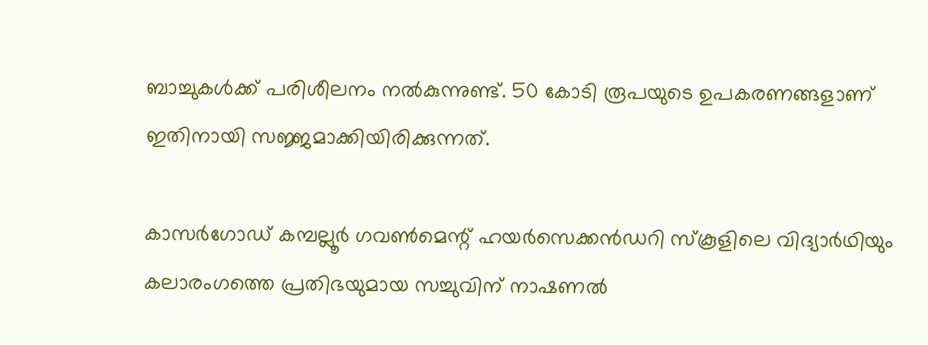ബാച്ചുകള്‍ക്ക് പരിശീലനം നല്‍കുന്നുണ്ട്. 50 കോടി രൂപയുടെ ഉപകരണങ്ങളാണ് ഇതിനായി സജ്ജമാക്കിയിരിക്കുന്നത്.

കാസര്‍ഗോഡ് കമ്പല്ലൂര്‍ ഗവണ്‍മെന്റ് ഹയര്‍സെക്കന്‍ഡറി സ്‌കൂളിലെ വിദ്യാര്‍ഥിയും കലാരംഗത്തെ പ്രതിഭയുമായ സച്ചുവിന് നാഷണല്‍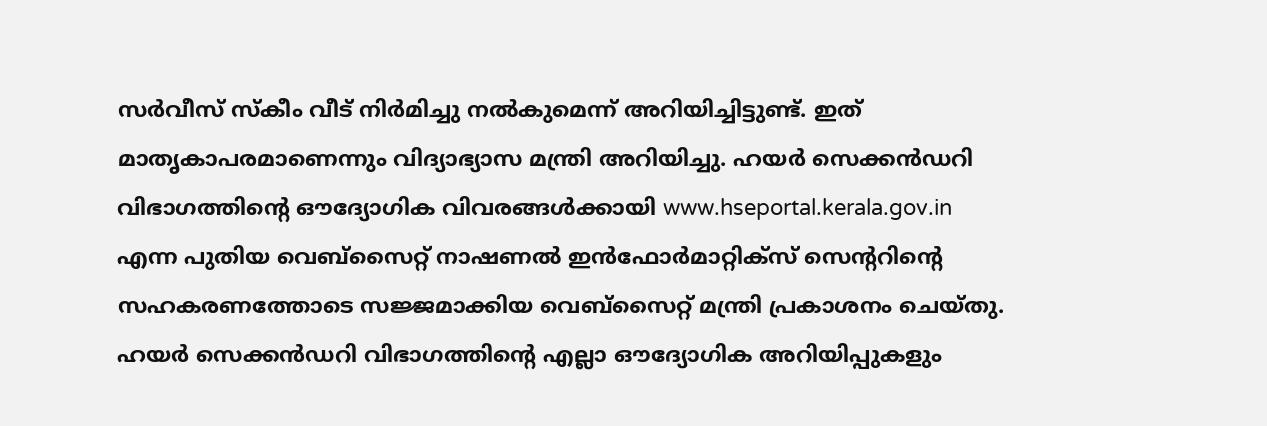സര്‍വീസ് സ്‌കീം വീട് നിര്‍മിച്ചു നല്‍കുമെന്ന് അറിയിച്ചിട്ടുണ്ട്. ഇത് മാതൃകാപരമാണെന്നും വിദ്യാഭ്യാസ മന്ത്രി അറിയിച്ചു. ഹയര്‍ സെക്കന്‍ഡറി വിഭാഗത്തിന്റെ ഔദ്യോഗിക വിവരങ്ങള്‍ക്കായി www.hseportal.kerala.gov.in എന്ന പുതിയ വെബ്സൈറ്റ് നാഷണല്‍ ഇന്‍ഫോര്‍മാറ്റിക്സ് സെന്ററിന്റെ സഹകരണത്തോടെ സജ്ജമാക്കിയ വെബ്സൈറ്റ് മന്ത്രി പ്രകാശനം ചെയ്തു. ഹയര്‍ സെക്കന്‍ഡറി വിഭാഗത്തിന്റെ എല്ലാ ഔദ്യോഗിക അറിയിപ്പുകളും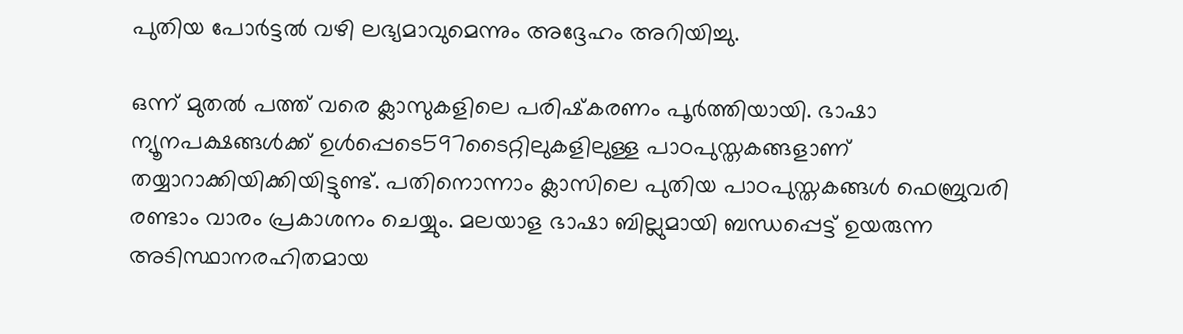പുതിയ പോര്‍ട്ടല്‍ വഴി ലഭ്യമാവുമെന്നും അദ്ദേഹം അറിയിച്ചു.

ഒന്ന് മുതല്‍ പത്ത് വരെ ക്ലാസുകളിലെ പരിഷ്‌കരണം പൂര്‍ത്തിയായി. ഭാഷാ ന്യൂനപക്ഷങ്ങള്‍ക്ക് ഉള്‍പ്പെടെ597ടൈറ്റിലുകളിലുള്ള പാഠപുസ്തകങ്ങളാണ് തയ്യാറാക്കിയിക്കിയിട്ടുണ്ട്. പതിനൊന്നാം ക്ലാസിലെ പുതിയ പാഠപുസ്തകങ്ങള്‍ ഫെബ്രുവരി രണ്ടാം വാരം പ്രകാശനം ചെയ്യും. മലയാള ഭാഷാ ബില്ലുമായി ബന്ധപ്പെട്ട് ഉയരുന്ന അടിസ്ഥാനരഹിതമായ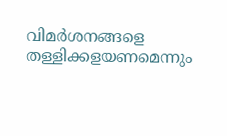വിമര്‍ശനങ്ങളെ തള്ളിക്കളയണമെന്നും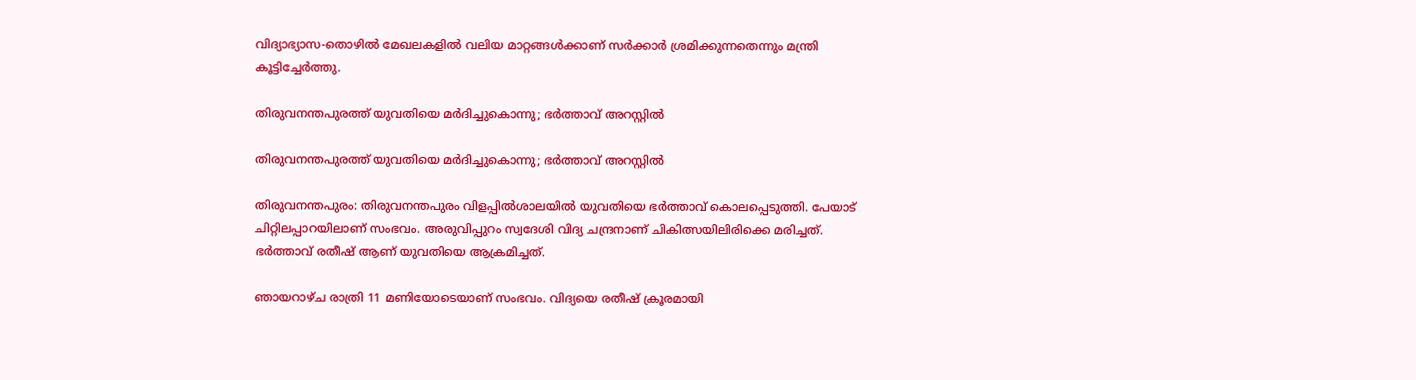വിദ്യാഭ്യാസ-തൊഴില്‍ മേഖലകളില്‍ വലിയ മാറ്റങ്ങള്‍ക്കാണ് സര്‍ക്കാര്‍ ശ്രമിക്കുന്നതെന്നും മന്ത്രി കൂട്ടിച്ചേര്‍ത്തു.

തിരുവനന്തപുരത്ത് യുവതിയെ മര്‍ദിച്ചുകൊന്നു; ഭര്‍ത്താവ് അറസ്റ്റില്‍

തിരുവനന്തപുരത്ത് യുവതിയെ മര്‍ദിച്ചുകൊന്നു; ഭര്‍ത്താവ് അറസ്റ്റില്‍

തിരുവനന്തപുരം: തിരുവനന്തപുരം വിളപ്പില്‍ശാലയില്‍ യുവതിയെ ഭര്‍ത്താവ് കൊലപ്പെടുത്തി. പേയാട് ചിറ്റിലപ്പാറയിലാണ് സംഭവം. അരുവിപ്പുറം സ്വദേശി വിദ്യ ചന്ദ്രനാണ് ചികിത്സയിലിരിക്കെ മരിച്ചത്. ഭര്‍ത്താവ് രതീഷ് ആണ് യുവതിയെ ആക്രമിച്ചത്.

ഞായറാഴ്ച രാത്രി 11 മണിയോടെയാണ് സംഭവം. വിദ്യയെ രതീഷ് ക്രൂരമായി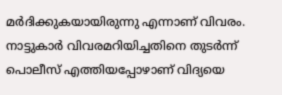മര്‍ദിക്കുകയായിരുന്നു എന്നാണ് വിവരം. നാട്ടുകാര്‍ വിവരമറിയിച്ചതിനെ തുടര്‍ന്ന് പൊലീസ് എത്തിയപ്പോഴാണ് വിദ്യയെ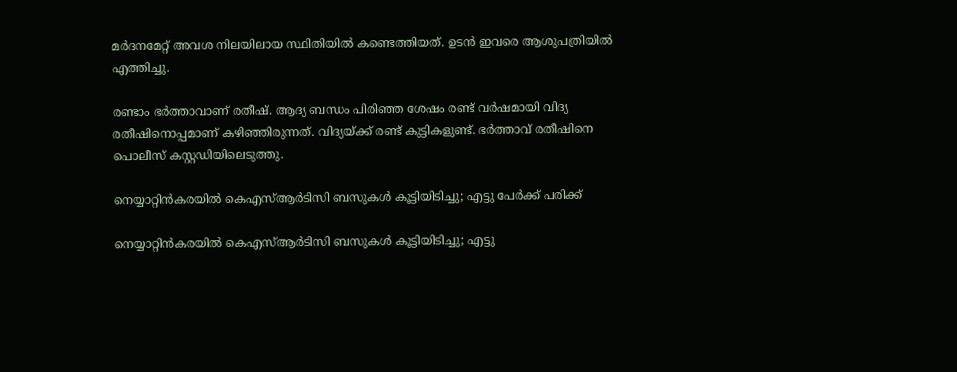മര്‍ദനമേറ്റ് അവശ നിലയിലായ സ്ഥിതിയില്‍ കണ്ടെത്തിയത്. ഉടന്‍ ഇവരെ ആശുപത്രിയില്‍ എത്തിച്ചു.

രണ്ടാം ഭര്‍ത്താവാണ് രതീഷ്. ആദ്യ ബന്ധം പിരിഞ്ഞ ശേഷം രണ്ട് വര്‍ഷമായി വിദ്യ രതീഷിനൊപ്പമാണ് കഴിഞ്ഞിരുന്നത്. വിദ്യയ്ക്ക് രണ്ട് കുട്ടികളുണ്ട്. ഭര്‍ത്താവ് രതീഷിനെ പൊലീസ് കസ്റ്റഡിയിലെടുത്തു.

നെയ്യാറ്റിന്‍കരയില്‍ കെഎസ്ആര്‍ടിസി ബസുകള്‍ കൂട്ടിയിടിച്ചു; എട്ടു പേര്‍ക്ക് പരിക്ക്

നെയ്യാറ്റിന്‍കരയില്‍ കെഎസ്ആര്‍ടിസി ബസുകള്‍ കൂട്ടിയിടിച്ചു; എട്ടു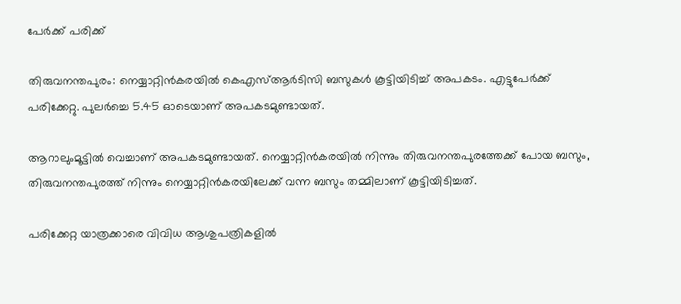പേര്‍ക്ക് പരിക്ക്

തിരുവനന്തപുരം: നെയ്യാറ്റിന്‍കരയില്‍ കെഎസ്ആര്‍ടിസി ബസുകള്‍ കൂട്ടിയിടിച്ച് അപകടം. എട്ടുപേര്‍ക്ക് പരിക്കേറ്റു. പുലര്‍ച്ചെ 5.45 ഓടെയാണ് അപകടമുണ്ടായത്.

ആറാലുംമൂട്ടില്‍ വെച്ചാണ് അപകടമുണ്ടായത്. നെയ്യാറ്റിന്‍കരയില്‍ നിന്നും തിരുവനന്തപുരത്തേക്ക് പോയ ബസും, തിരുവനന്തപുരത്ത് നിന്നും നെയ്യാറ്റിന്‍കരയിലേക്ക് വന്ന ബസും തമ്മിലാണ് കൂട്ടിയിടിച്ചത്.

പരിക്കേറ്റ യാത്രക്കാരെ വിവിധ ആശുപത്രികളില്‍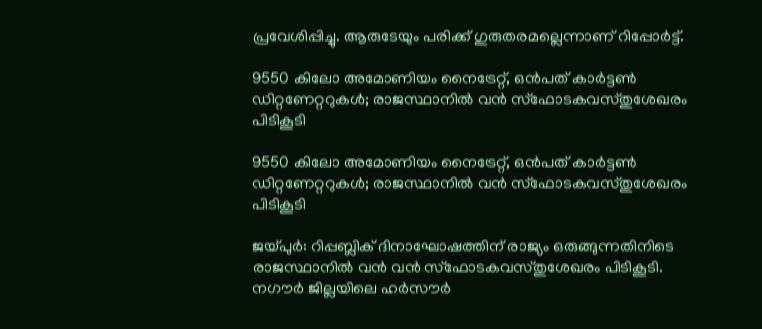പ്രവേശിപ്പിച്ചു. ആരുടേയും പരിക്ക് ഗുരുതരമല്ലെന്നാണ് റിപ്പോര്‍ട്ട്.

9550 കിലോ അമോണിയം നൈട്രേറ്റ്, ഒന്‍പത് കാര്‍ട്ടണ്‍ ഡിറ്റണേറ്ററുകള്‍; രാജസ്ഥാനില്‍ വന്‍ സ്ഫോടകവസ്തുശേഖരം പിടികൂടി

9550 കിലോ അമോണിയം നൈട്രേറ്റ്, ഒന്‍പത് കാര്‍ട്ടണ്‍ ഡിറ്റണേറ്ററുകള്‍; രാജസ്ഥാനില്‍ വന്‍ സ്ഫോടകവസ്തുശേഖരം പിടികൂടി

ജയ്പുര്‍: റിപ്പബ്ലിക് ദിനാഘോഷത്തിന് രാജ്യം ഒരുങ്ങുന്നതിനിടെ രാജസ്ഥാനില്‍ വന്‍ വന്‍ സ്ഫോടകവസ്തുശേഖരം പിടികൂടി. നഗൗര്‍ ജില്ലയിലെ ഹര്‍സൗര്‍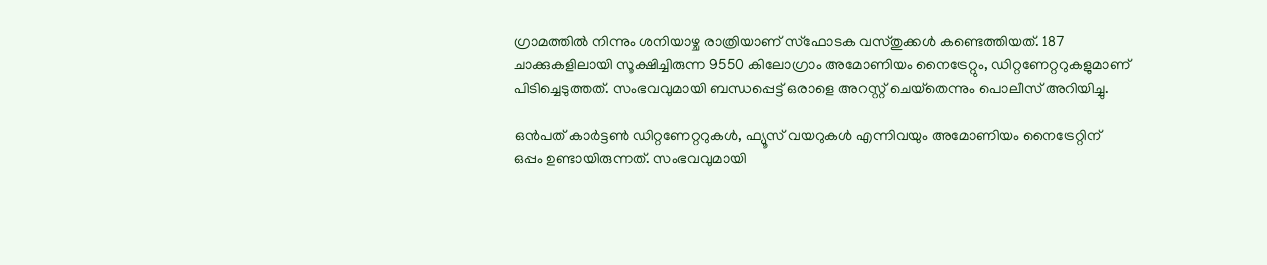ഗ്രാമത്തില്‍ നിന്നും ശനിയാഴ്ച രാത്രിയാണ് സ്‌ഫോടക വസ്തുക്കള്‍ കണ്ടെത്തിയത്. 187 ചാക്കുകളിലായി സൂക്ഷിച്ചിരുന്ന 9550 കിലോഗ്രാം അമോണിയം നൈട്രേറ്റും, ഡിറ്റണേറ്ററുകളുമാണ് പിടിച്ചെടുത്തത്. സംഭവവുമായി ബന്ധപ്പെട്ട് ഒരാളെ അറസ്റ്റ് ചെയ്‌തെന്നും പൊലീസ് അറിയിച്ചു.

ഒന്‍പത് കാര്‍ട്ടണ്‍ ഡിറ്റണേറ്ററുകള്‍, ഫ്യൂസ് വയറുകള്‍ എന്നിവയും അമോണിയം നൈട്രേറ്റിന് ഒപ്പം ഉണ്ടായിരുന്നത്. സംഭവവുമായി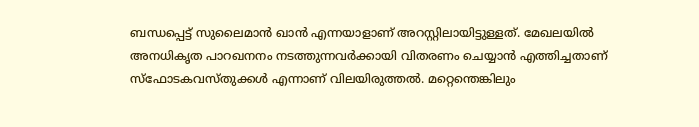ബന്ധപ്പെട്ട് സുലൈമാന്‍ ഖാന്‍ എന്നയാളാണ് അറസ്റ്റിലായിട്ടുള്ളത്. മേഖലയില്‍ അനധികൃത പാറഖനനം നടത്തുന്നവര്‍ക്കായി വിതരണം ചെയ്യാന്‍ എത്തിച്ചതാണ് സ്ഫോടകവസ്തുക്കള്‍ എന്നാണ് വിലയിരുത്തല്‍. മറ്റെന്തെങ്കിലും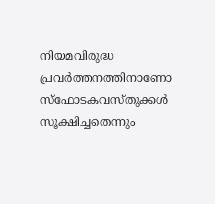നിയമവിരുദ്ധ പ്രവര്‍ത്തനത്തിനാണോ സ്‌ഫോടകവസ്തുക്കള്‍ സൂക്ഷിച്ചതെന്നും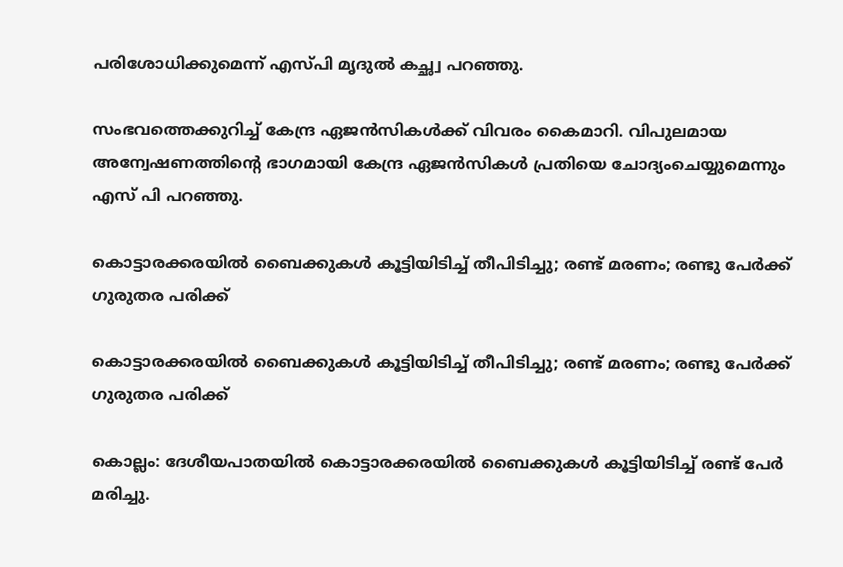പരിശോധിക്കുമെന്ന് എസ്പി മൃദുല്‍ കച്ഛ്വ പറഞ്ഞു.

സംഭവത്തെക്കുറിച്ച് കേന്ദ്ര ഏജന്‍സികള്‍ക്ക് വിവരം കൈമാറി. വിപുലമായ അന്വേഷണത്തിന്റെ ഭാഗമായി കേന്ദ്ര ഏജന്‍സികള്‍ പ്രതിയെ ചോദ്യംചെയ്യുമെന്നും എസ് പി പറഞ്ഞു.

കൊട്ടാരക്കരയിൽ ബൈക്കുകൾ കൂട്ടിയിടിച്ച് തീപിടിച്ചു; രണ്ട് മരണം; രണ്ടു പേർക്ക് ഗുരുതര പരിക്ക്

കൊട്ടാരക്കരയിൽ ബൈക്കുകൾ കൂട്ടിയിടിച്ച് തീപിടിച്ചു; രണ്ട് മരണം; രണ്ടു പേർക്ക് ഗുരുതര പരിക്ക്

കൊല്ലം: ദേശീയപാതയിൽ കൊട്ടാരക്കരയിൽ ബൈക്കുകൾ കൂട്ടിയിടിച്ച് രണ്ട് പേർ മരിച്ചു.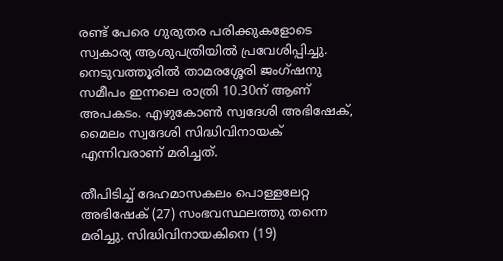രണ്ട് പേരെ ഗുരുതര പരിക്കുകളോടെ സ്വകാര്യ ആശുപത്രിയിൽ പ്രവേശിപ്പിച്ചു. നെടുവത്തൂരിൽ താമരശ്ശേരി ജംഗ്ഷനു സമീപം ഇന്നലെ രാത്രി 10.30ന് ആണ് അപകടം. എഴുകോൺ സ്വദേശി അഭിഷേക്, മൈലം സ്വദേശി സിദ്ധിവിനായക് എന്നിവരാണ് മരിച്ചത്.

തീപിടിച്ച് ദേഹമാസകലം പൊള്ളലേറ്റ അഭിഷേക് (27) സംഭവസ്ഥലത്തു തന്നെ മരിച്ചു. സിദ്ധിവിനായകിനെ (19)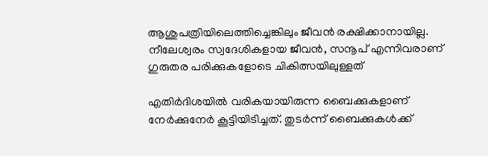ആശുപത്രിയിലെത്തിച്ചെങ്കിലും ജീവൻ രക്ഷിക്കാനായില്ല. നീലേശ്വരം സ്വദേശികളായ ജീവൻ, സനൂപ് എന്നിവരാണ് ഗുരുതര പരിക്കുകളോടെ ചികിത്സയിലുള്ളത്

എതിർദിശയിൽ വരികയായിരുന്ന ബൈക്കുകളാണ് നേർക്കുനേർ കൂട്ടിയിടിച്ചത്. തുടർന്ന് ബൈക്കുകൾക്ക്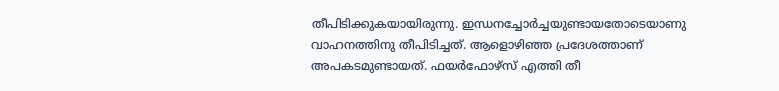തീപിടിക്കുകയായിരുന്നു. ഇന്ധനച്ചോർച്ചയുണ്ടായതോടെയാണു വാഹനത്തിനു തീപിടിച്ചത്. ആളൊഴിഞ്ഞ പ്രദേശത്താണ് അപകടമുണ്ടായത്. ഫയർഫോഴ്സ് എത്തി തീ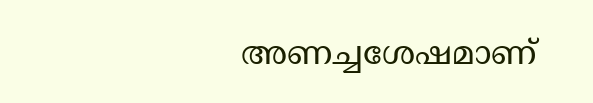അണച്ചശേഷമാണ്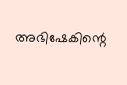അഭിഷേകിന്റെ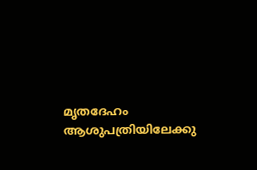മൃതദേഹം ആശുപത്രിയിലേക്കു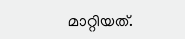മാറ്റിയത്.